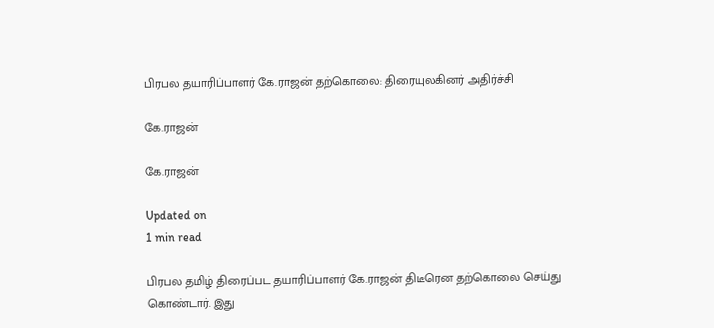பிரபல தயாரிப்பாளர் கே.ராஜன் தற்கொலை: திரையுலகினர் அதிர்ச்சி

கே.ராஜன்

கே.ராஜன்

Updated on
1 min read

பிரபல தமிழ் திரைப்பட தயாரிப்பாளர் கே.ராஜன் திடீரென தற்கொலை செய்து கொண்டார். இது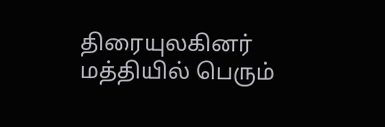திரையுலகினர் மத்தியில் பெரும்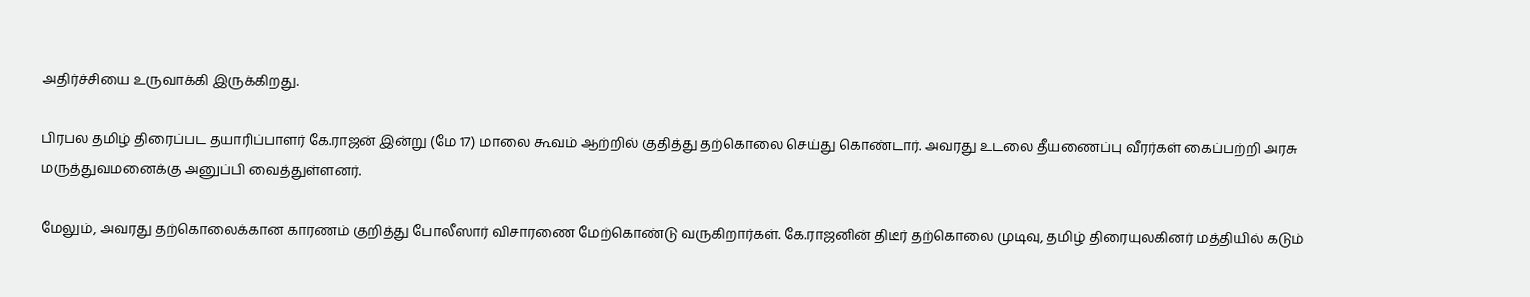அதிர்ச்சியை உருவாக்கி இருக்கிறது.

பிரபல தமிழ் திரைப்பட தயாரிப்பாளர் கே.ராஜன் இன்று (மே 17) மாலை கூவம் ஆற்றில் குதித்து தற்கொலை செய்து கொண்டார். அவரது உடலை தீயணைப்பு வீரர்கள் கைப்பற்றி அரசு மருத்துவமனைக்கு அனுப்பி வைத்துள்ளனர்.

மேலும், அவரது தற்கொலைக்கான காரணம் குறித்து போலீஸார் விசாரணை மேற்கொண்டு வருகிறார்கள். கே.ராஜனின் திடீர் தற்கொலை முடிவு, தமிழ் திரையுலகினர் மத்தியில் கடும்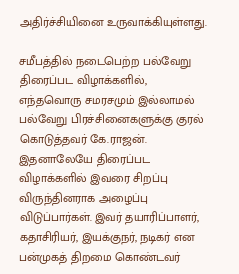அதிர்ச்சியினை உருவாக்கியுள்ளது.

சமீபத்தில் நடைபெற்ற பல்வேறு திரைப்பட விழாக்களில், எந்தவொரு சமரசமும் இல்லாமல் பல்வேறு பிரச்சினைகளுக்கு குரல் கொடுத்தவர் கே.ராஜன். இதனாலேயே திரைப்பட விழாக்களில் இவரை சிறப்பு விருந்தினராக அழைப்பு விடுப்பார்கள். இவர் தயாரிப்பாளர், கதாசிரியர், இயக்குநர், நடிகர் என பன்முகத் திறமை கொண்டவர்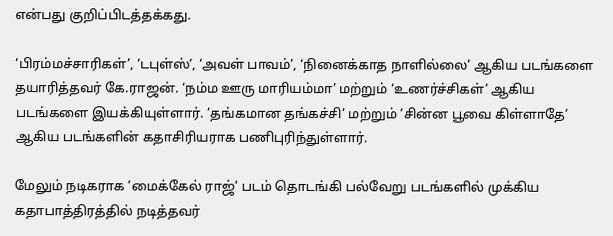என்பது குறிப்பிடத்தக்கது.

‘பிரம்மச்சாரிகள்’, ‘டபுள்ஸ்‘, ‘அவள் பாவம்’, ‘நினைக்காத நாளில்லை’ ஆகிய படங்களை தயாரித்தவர் கே.ராஜன். ‘நம்ம ஊரு மாரியம்மா’ மற்றும் ‘உணர்ச்சிகள்’ ஆகிய படங்களை இயக்கியுள்ளார். ’தங்கமான தங்கச்சி’ மற்றும் ’சின்ன பூவை கிள்ளாதே’ ஆகிய படங்களின் கதாசிரியராக பணிபுரிந்துள்ளார்.

மேலும் நடிகராக ’மைக்கேல் ராஜ்’ படம் தொடங்கி பல்வேறு படங்களில் முக்கிய கதாபாத்திரத்தில் நடித்தவர்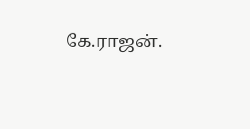கே.ராஜன்.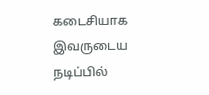கடைசியாக இவருடைய நடிப்பில்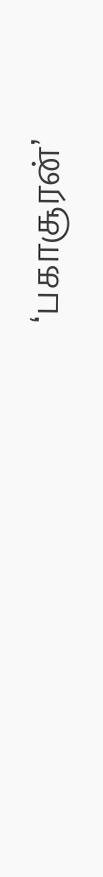‘பகாசூரன்’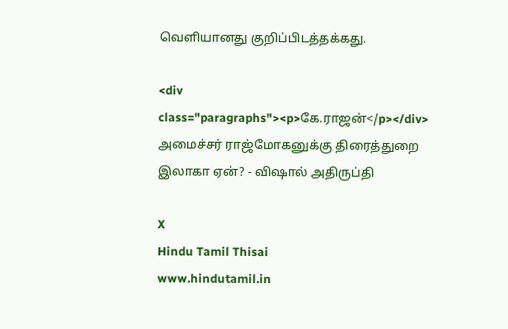வெளியானது குறிப்பிடத்தக்கது.

<div class="paragraphs"><p>கே.ராஜன்</p></div>
அமைச்சர் ராஜ்மோகனுக்கு திரைத்துறை இலாகா ஏன்? - விஷால் அதிருப்தி

X
Hindu Tamil Thisai
www.hindutamil.in